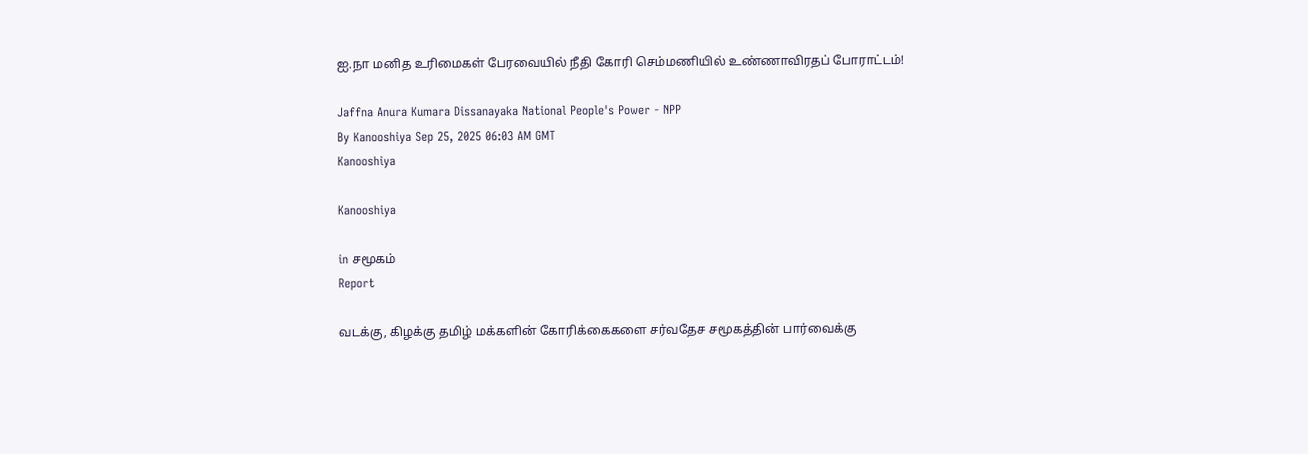ஐ.நா மனித உரிமைகள் பேரவையில் நீதி கோரி செம்மணியில் உண்ணாவிரதப் போராட்டம்!

Jaffna Anura Kumara Dissanayaka National People's Power - NPP
By Kanooshiya Sep 25, 2025 06:03 AM GMT
Kanooshiya

Kanooshiya

in சமூகம்
Report

வடக்கு, கிழக்கு தமிழ் மக்களின் கோரிக்கைகளை சர்வதேச சமூகத்தின் பார்வைக்கு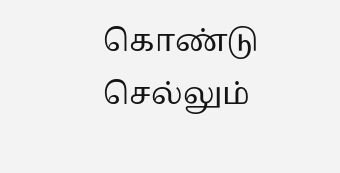கொண்டு செல்லும்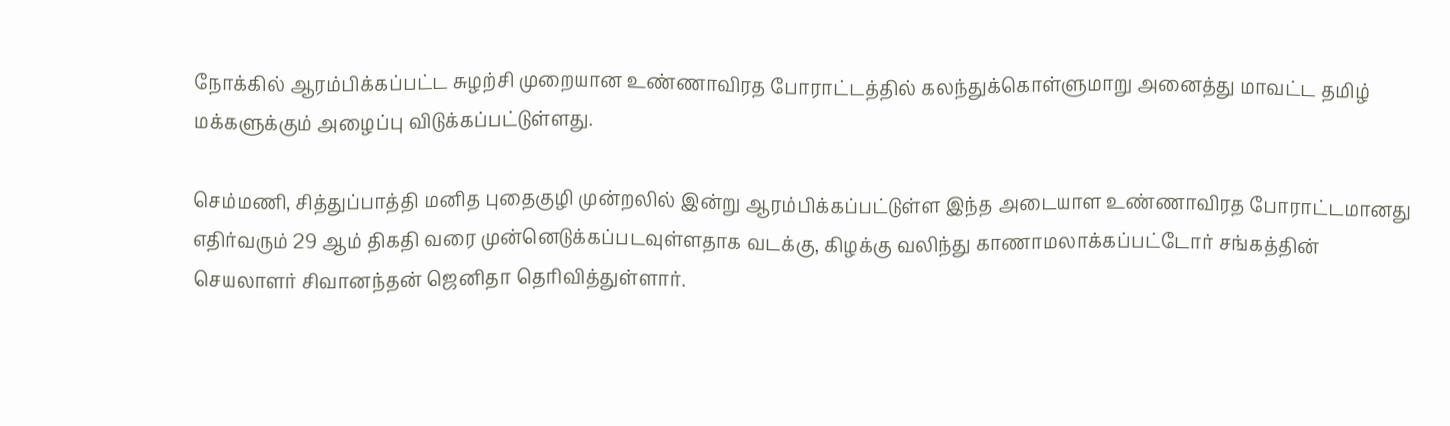நோக்கில் ஆரம்பிக்கப்பட்ட சுழற்சி முறையான உண்ணாவிரத போராட்டத்தில் கலந்துக்கொள்ளுமாறு அனைத்து மாவட்ட தமிழ் மக்களுக்கும் அழைப்பு விடுக்கப்பட்டுள்ளது.

செம்மணி, சித்துப்பாத்தி மனித புதைகுழி முன்றலில் இன்று ஆரம்பிக்கப்பட்டுள்ள இந்த அடையாள உண்ணாவிரத போராட்டமானது எதிர்வரும் 29 ஆம் திகதி வரை முன்னெடுக்கப்படவுள்ளதாக வடக்கு, கிழக்கு வலிந்து காணாமலாக்கப்பட்டோர் சங்கத்தின் செயலாளர் சிவானந்தன் ஜெனிதா தெரிவித்துள்ளார்.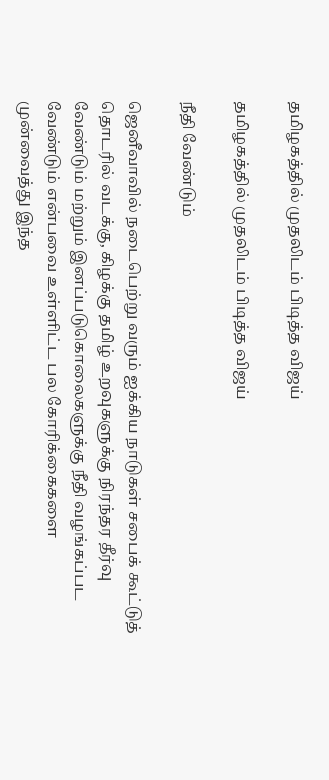தமிழகத்தில் முதலிடம் பிடித்த விஜய்

தமிழகத்தில் முதலிடம் பிடித்த விஜய்

நீதி வேண்டும்

ஜெனீவாவில் நடைபெற்று வரும் ஐக்கிய நாடுகள் சபைக் கூட்டுத் தொடரில் வடக்கு, கிழக்கு தமிழ் உறவுகளுக்கு நிரந்தர தீர்வு வேண்டும் மற்றும் இனப்படுகொலைகளுக்கு நீதி வழங்கப்பட வேண்டும் என்பவை உள்ளிட்ட பல கோரிக்கைகளை முன்வைத்து இந்த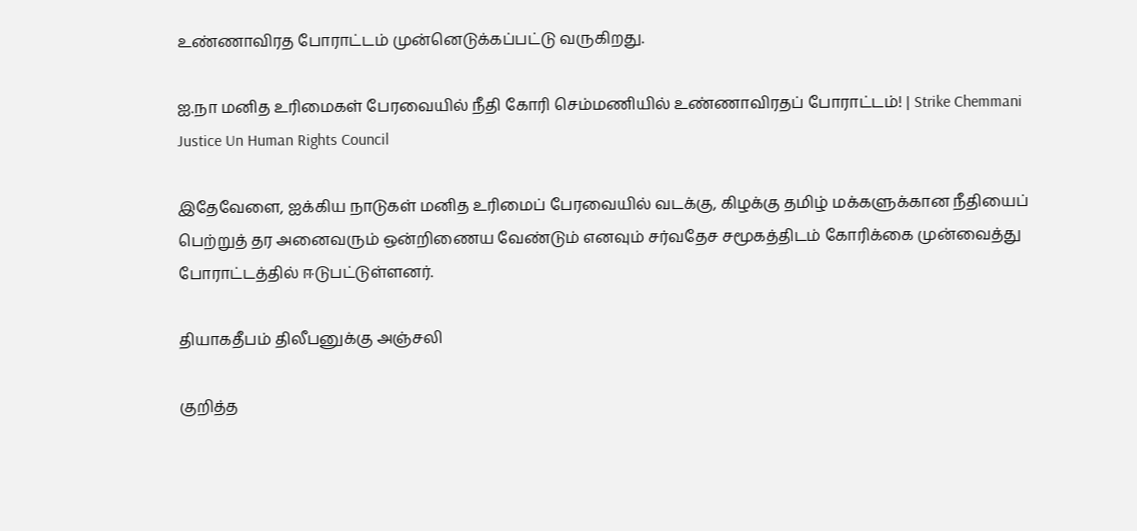உண்ணாவிரத போராட்டம் முன்னெடுக்கப்பட்டு வருகிறது.

ஐ.நா மனித உரிமைகள் பேரவையில் நீதி கோரி செம்மணியில் உண்ணாவிரதப் போராட்டம்! | Strike Chemmani Justice Un Human Rights Council

இதேவேளை, ஐக்கிய நாடுகள் மனித உரிமைப் பேரவையில் வடக்கு, கிழக்கு தமிழ் மக்களுக்கான நீதியைப் பெற்றுத் தர அனைவரும் ஒன்றிணைய வேண்டும் எனவும் சர்வதேச சமூகத்திடம் கோரிக்கை முன்வைத்து போராட்டத்தில் ஈடுபட்டுள்ளனர்.

தியாகதீபம் திலீபனுக்கு அஞ்சலி

குறித்த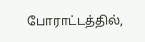போராட்டத்தில்,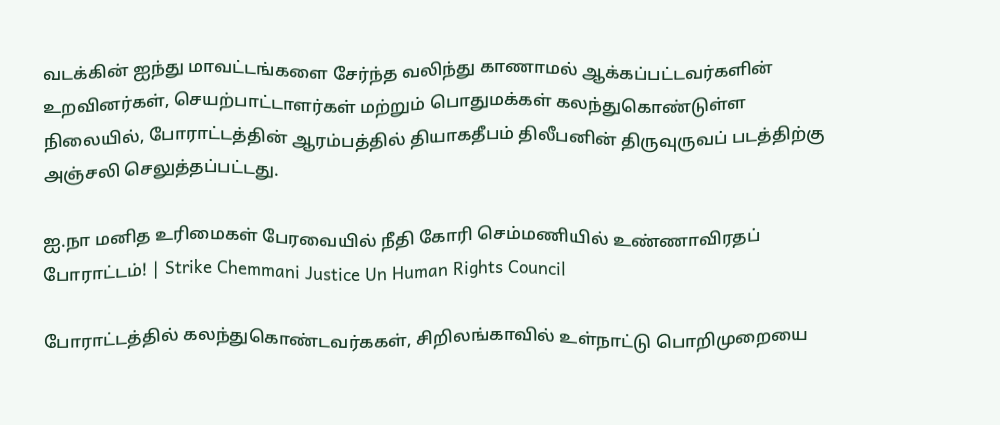வடக்கின் ஐந்து மாவட்டங்களை சேர்ந்த வலிந்து காணாமல் ஆக்கப்பட்டவர்களின் உறவினர்கள், செயற்பாட்டாளர்கள் மற்றும் பொதுமக்கள் கலந்துகொண்டுள்ள நிலையில், போராட்டத்தின் ஆரம்பத்தில் தியாகதீபம் திலீபனின் திருவுருவப் படத்திற்கு அஞ்சலி செலுத்தப்பட்டது.

ஐ.நா மனித உரிமைகள் பேரவையில் நீதி கோரி செம்மணியில் உண்ணாவிரதப் போராட்டம்! | Strike Chemmani Justice Un Human Rights Council

போராட்டத்தில் கலந்துகொண்டவர்ககள், சிறிலங்காவில் உள்நாட்டு பொறிமுறையை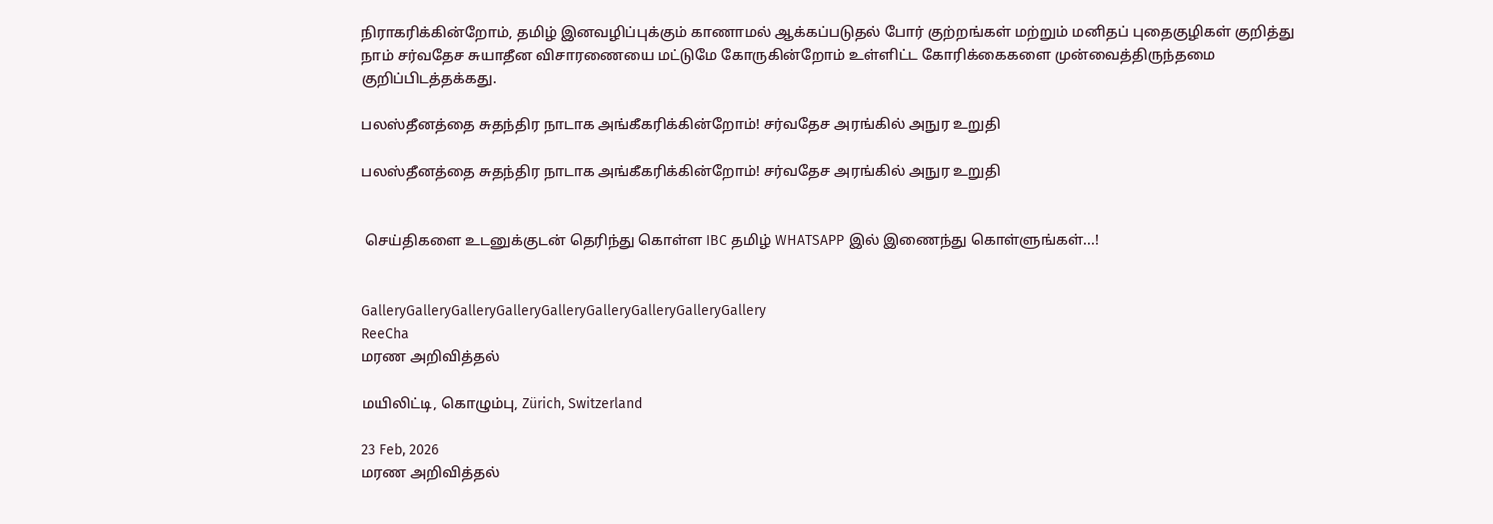நிராகரிக்கின்றோம், தமிழ் இனவழிப்புக்கும் காணாமல் ஆக்கப்படுதல் போர் குற்றங்கள் மற்றும் மனிதப் புதைகுழிகள் குறித்து நாம் சர்வதேச சுயாதீன விசாரணையை மட்டுமே கோருகின்றோம் உள்ளிட்ட கோரிக்கைகளை முன்வைத்திருந்தமை குறிப்பிடத்தக்கது.

பலஸ்தீனத்தை சுதந்திர நாடாக அங்கீகரிக்கின்றோம்! சர்வதேச அரங்கில் அநுர உறுதி

பலஸ்தீனத்தை சுதந்திர நாடாக அங்கீகரிக்கின்றோம்! சர்வதேச அரங்கில் அநுர உறுதி


 செய்திகளை உடனுக்குடன் தெரிந்து கொள்ள IBC தமிழ் WHATSAPP இல் இணைந்து கொள்ளுங்கள்...!


GalleryGalleryGalleryGalleryGalleryGalleryGalleryGalleryGallery
ReeCha
மரண அறிவித்தல்

மயிலிட்டி, கொழும்பு, Zürich, Switzerland

23 Feb, 2026
மரண அறிவித்தல்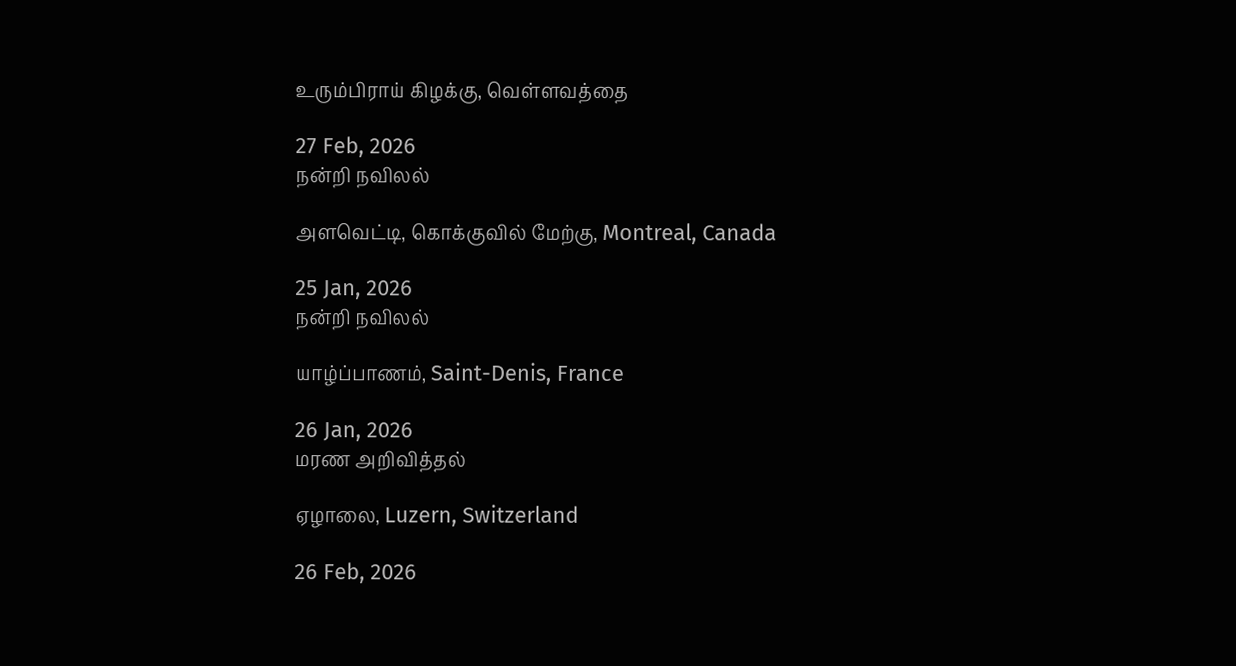உரும்பிராய் கிழக்கு, வெள்ளவத்தை

27 Feb, 2026
நன்றி நவிலல்

அளவெட்டி, கொக்குவில் மேற்கு, Montreal, Canada

25 Jan, 2026
நன்றி நவிலல்

யாழ்ப்பாணம், Saint-Denis, France

26 Jan, 2026
மரண அறிவித்தல்

ஏழாலை, Luzern, Switzerland

26 Feb, 2026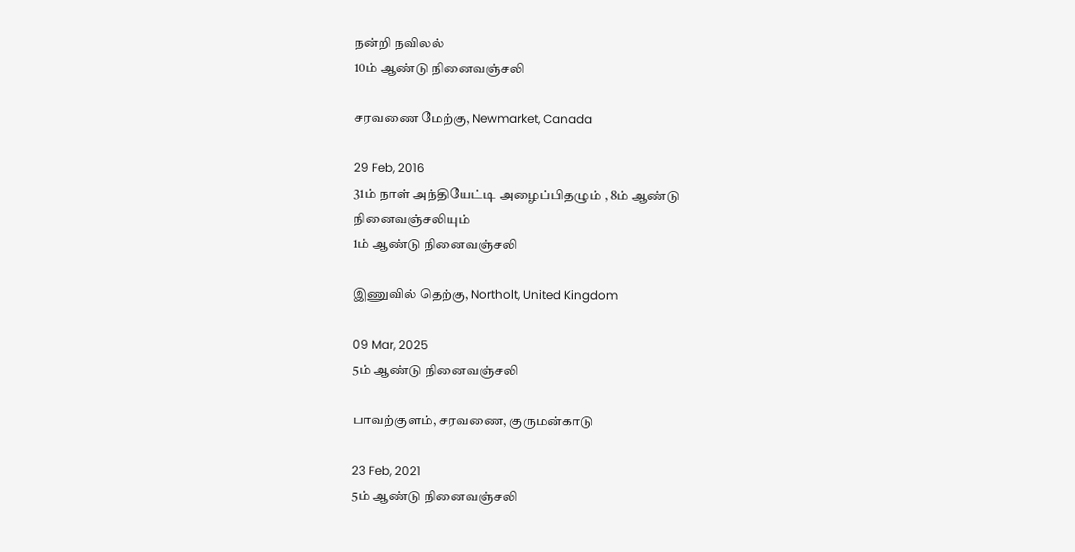நன்றி நவிலல்
10ம் ஆண்டு நினைவஞ்சலி

சரவணை மேற்கு, Newmarket, Canada

29 Feb, 2016
31ம் நாள் அந்தியேட்டி அழைப்பிதழும் , 8ம் ஆண்டு நினைவஞ்சலியும்
1ம் ஆண்டு நினைவஞ்சலி

இணுவில் தெற்கு, Northolt, United Kingdom

09 Mar, 2025
5ம் ஆண்டு நினைவஞ்சலி

பாவற்குளம், சரவணை, குருமன்காடு

23 Feb, 2021
5ம் ஆண்டு நினைவஞ்சலி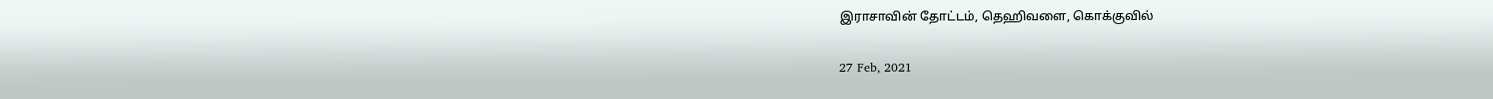இராசாவின் தோட்டம், தெஹிவளை, கொக்குவில்

27 Feb, 2021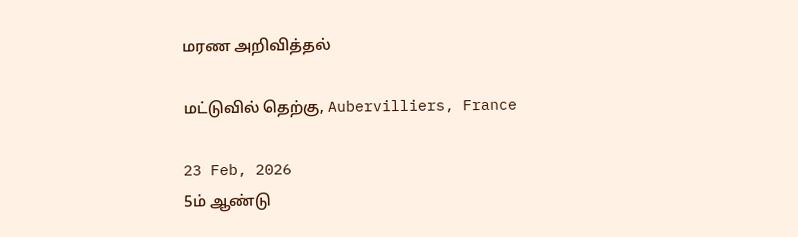மரண அறிவித்தல்

மட்டுவில் தெற்கு, Aubervilliers, France

23 Feb, 2026
5ம் ஆண்டு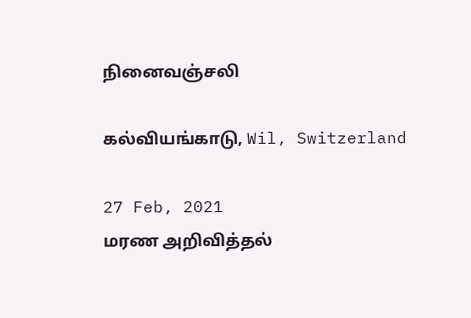நினைவஞ்சலி

கல்வியங்காடு, Wil, Switzerland

27 Feb, 2021
மரண அறிவித்தல்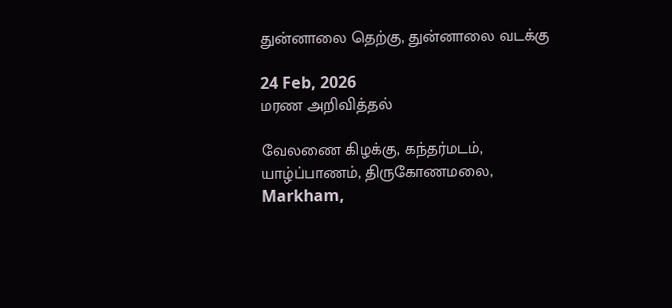துன்னாலை தெற்கு, துன்னாலை வடக்கு

24 Feb, 2026
மரண அறிவித்தல்

வேலணை கிழக்கு, கந்தர்மடம், யாழ்ப்பாணம், திருகோணமலை, Markham,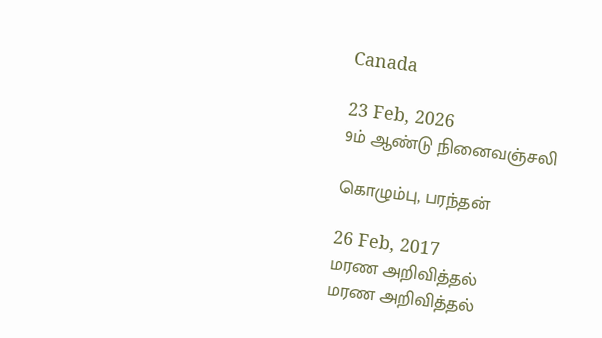Canada

23 Feb, 2026
9ம் ஆண்டு நினைவஞ்சலி

கொழும்பு, பரந்தன்

26 Feb, 2017
மரண அறிவித்தல்
மரண அறிவித்தல்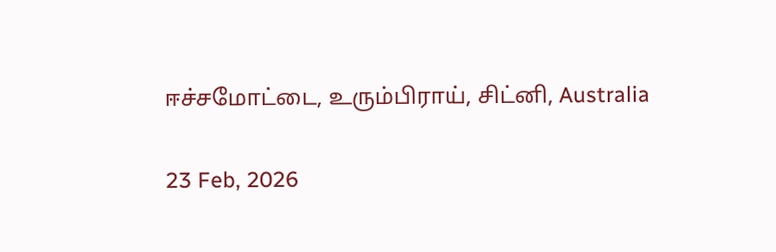ஈச்சமோட்டை, உரும்பிராய், சிட்னி, Australia

23 Feb, 2026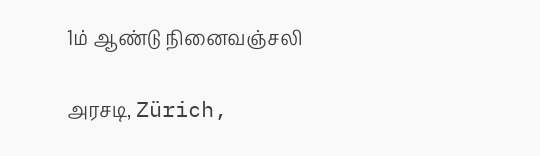1ம் ஆண்டு நினைவஞ்சலி

அரசடி, Zürich,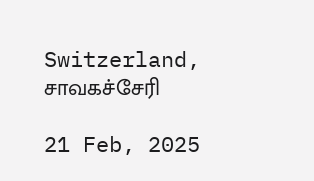Switzerland, சாவகச்சேரி

21 Feb, 2025